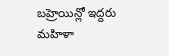బహ్రెయిన్లో ఇద్దరు మహిళా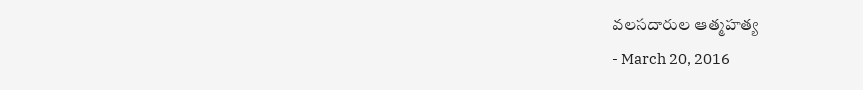వలసదారుల ఆత్మహత్య
- March 20, 2016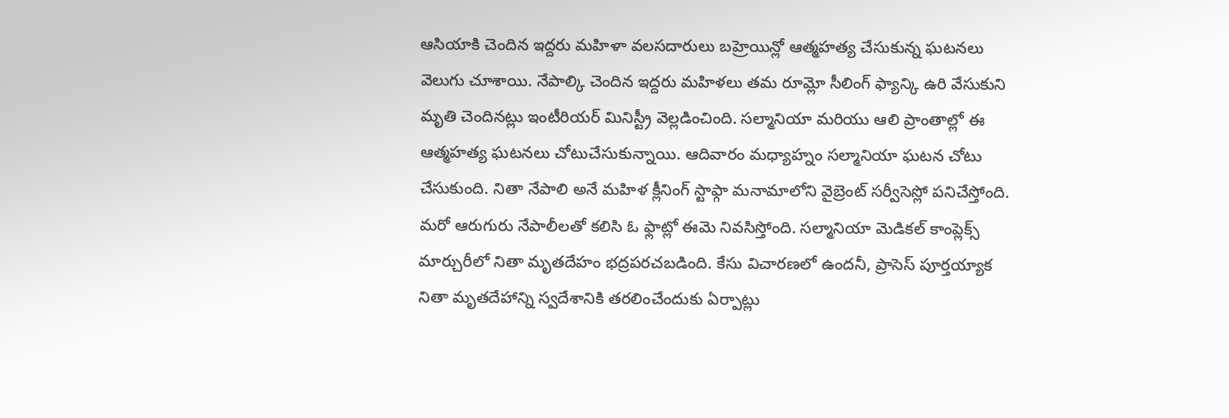ఆసియాకి చెందిన ఇద్దరు మహిళా వలసదారులు బహ్రెయిన్లో ఆత్మహత్య చేసుకున్న ఘటనలు వెలుగు చూశాయి. నేపాల్కి చెందిన ఇద్దరు మహిళలు తమ రూమ్లో సీలింగ్ ఫ్యాన్కి ఉరి వేసుకుని మృతి చెందినట్లు ఇంటీరియర్ మినిస్ట్రీ వెల్లడించింది. సల్మానియా మరియు ఆలి ప్రాంతాల్లో ఈ ఆత్మహత్య ఘటనలు చోటుచేసుకున్నాయి. ఆదివారం మధ్యాహ్నం సల్మానియా ఘటన చోటు చేసుకుంది. నితా నేపాలి అనే మహిళ క్లీనింగ్ స్టాఫ్గా మనామాలోని వైబ్రెంట్ సర్వీసెస్లో పనిచేస్తోంది. మరో ఆరుగురు నేపాలీలతో కలిసి ఓ ఫ్లాట్లో ఈమె నివసిస్తోంది. సల్మానియా మెడికల్ కాంప్లెక్స్ మార్చురీలో నితా మృతదేహం భద్రపరచబడింది. కేసు విచారణలో ఉందనీ, ప్రాసెస్ పూర్తయ్యాక నితా మృతదేహాన్ని స్వదేశానికి తరలించేందుకు ఏర్పాట్లు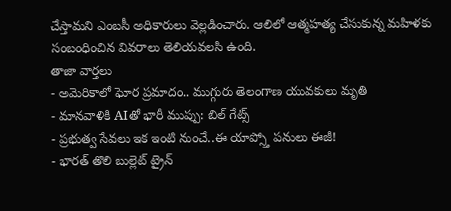చేస్తామని ఎంబసీ అధికారులు వెల్లడించారు. ఆలిలో ఆత్మహత్య చేసుకున్న మహిళకు సంబంధించిన వివరాలు తెలియవలసి ఉంది.
తాజా వార్తలు
- అమెరికాలో ఘోర ప్రమాదం.. ముగ్గురు తెలంగాణ యువకులు మృతి
- మానవాళికి AIతో భారీ ముప్పు: బిల్ గేట్స్
- ప్రభుత్వ సేవలు ఇక ఇంటి నుంచే..ఈ యాప్స్తో పనులు ఈజీ!
- భారత్ తొలి బుల్లెట్ ట్రైన్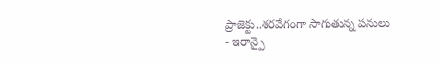ప్రాజెక్టు..శరవేగంగా సాగుతున్న పనులు
- ఇరాన్పై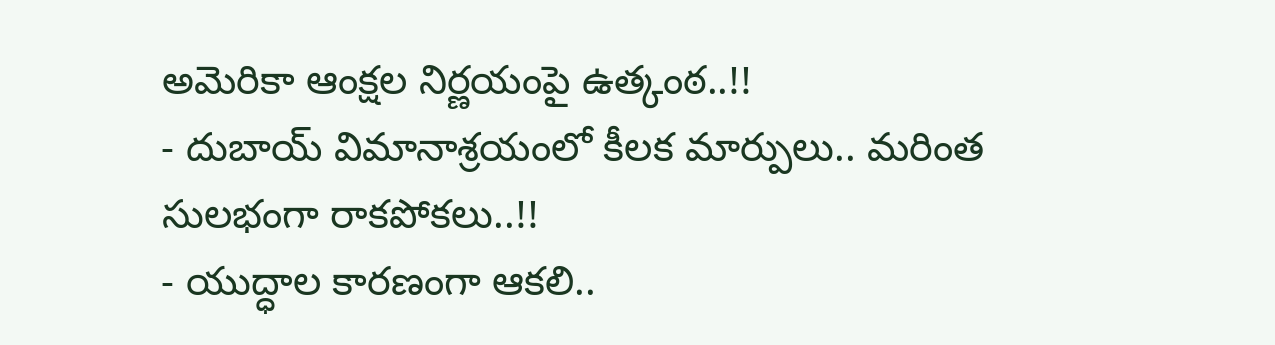అమెరికా ఆంక్షల నిర్ణయంపై ఉత్కంఠ..!!
- దుబాయ్ విమానాశ్రయంలో కీలక మార్పులు.. మరింత సులభంగా రాకపోకలు..!!
- యుద్ధాల కారణంగా ఆకలి..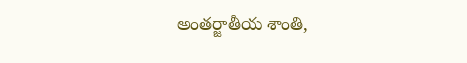అంతర్జాతీయ శాంతి,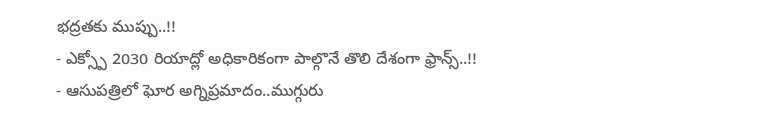భద్రతకు ముప్పు..!!
- ఎక్స్పో 2030 రియాద్లో అధికారికంగా పాల్గొనే తొలి దేశంగా ఫ్రాన్స్..!!
- ఆసుపత్రిలో ఘోర అగ్నిప్రమాదం..ముగ్గురు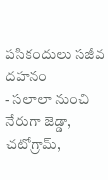పసికందులు సజీవ దహనం
- సలాలా నుంచి నేరుగా జెడ్డా, చటోగ్రామ్,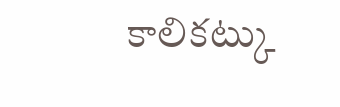కాలికట్కు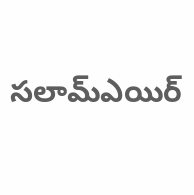సలామ్ఎయిర్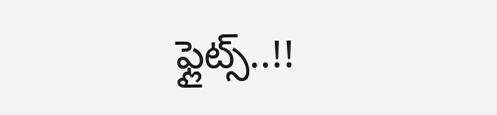ఫ్లైట్స్..!!